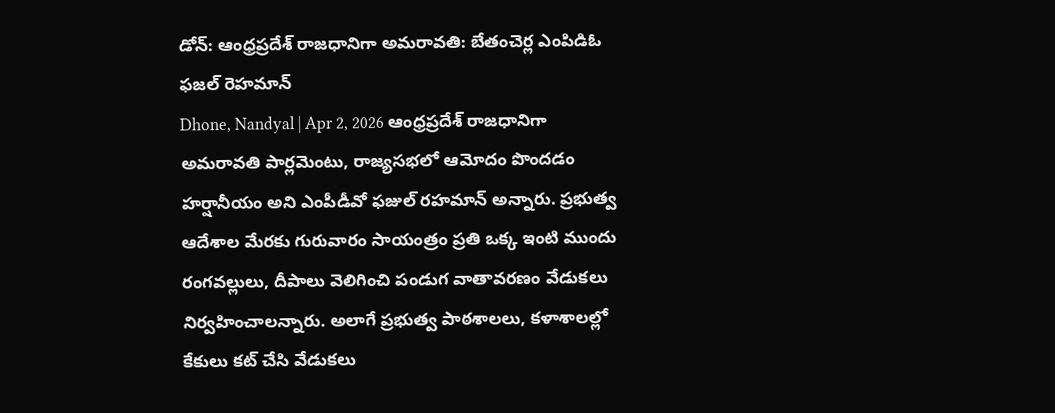డోన్: ఆంధ్రప్రదేశ్ రాజధానిగా అమరావతి: బేతంచెర్ల ఎంపిడిఓ ఫజల్ రెహమాన్
Dhone, Nandyal | Apr 2, 2026 ఆంధ్రప్రదేశ్ రాజధానిగా అమరావతి పార్లమెంటు, రాజ్యసభలో ఆమోదం పొందడం హర్షానీయం అని ఎంపీడీవో ఫజుల్ రహమాన్ అన్నారు. ప్రభుత్వ ఆదేశాల మేరకు గురువారం సాయంత్రం ప్రతి ఒక్క ఇంటి ముందు రంగవల్లులు, దీపాలు వెలిగించి పండుగ వాతావరణం వేడుకలు నిర్వహించాలన్నారు. అలాగే ప్రభుత్వ పాఠశాలలు, కళాశాలల్లో కేకులు కట్ చేసి వేడుకలు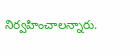నిర్వహించాలన్నారు.